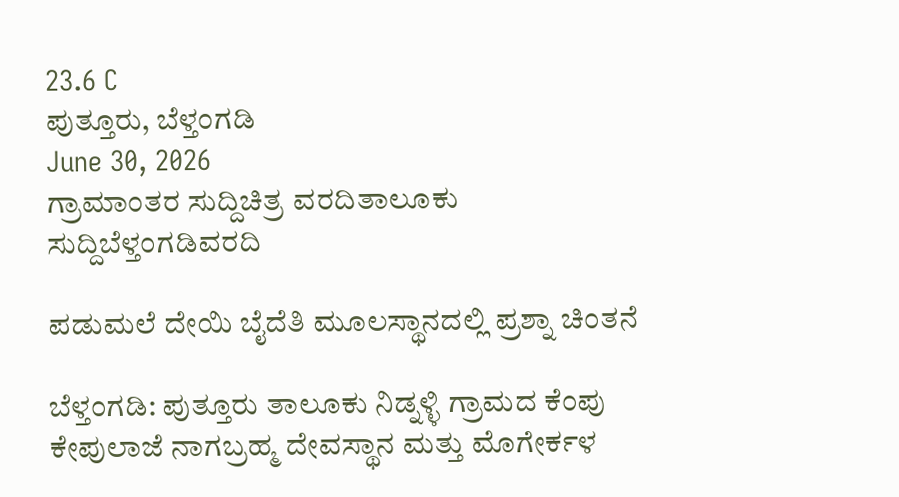23.6 C
ಪುತ್ತೂರು, ಬೆಳ್ತಂಗಡಿ
June 30, 2026
ಗ್ರಾಮಾಂತರ ಸುದ್ದಿಚಿತ್ರ ವರದಿತಾಲೂಕು ಸುದ್ದಿಬೆಳ್ತಂಗಡಿವರದಿ

ಪಡುಮಲೆ ದೇಯಿ ಬೈದೆತಿ ಮೂಲಸ್ಥಾನದಲ್ಲಿ ಪ್ರಶ್ನಾ ಚಿಂತನೆ

ಬೆಳ್ತಂಗಡಿ: ಪುತ್ತೂರು ತಾಲೂಕು ನಿಡ್ನಳ್ಳಿ ಗ್ರಾಮದ ಕೆಂಪು ಕೇಪುಲಾಜೆ ನಾಗಬ್ರಹ್ಮ ದೇವಸ್ಥಾನ ಮತ್ತು ಮೊಗೇರ್ಕಳ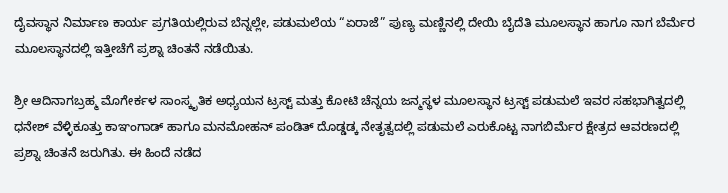ದೈವಸ್ಥಾನ ನಿರ್ಮಾಣ ಕಾರ್ಯ ಪ್ರಗತಿಯಲ್ಲಿರುವ ಬೆನ್ನಲ್ಲೇ, ಪಡುಮಲೆಯ “ಏರಾಜೆ” ಪುಣ್ಯ ಮಣ್ಣಿನಲ್ಲಿ ದೇಯಿ ಬೈದೆತಿ ಮೂಲಸ್ಥಾನ ಹಾಗೂ ನಾಗ ಬೆರ್ಮೆರ ಮೂಲಸ್ಥಾನದಲ್ಲಿ ಇತ್ತೀಚೆಗೆ ಪ್ರಶ್ನಾ ಚಿಂತನೆ ನಡೆಯಿತು.

ಶ್ರೀ ಆದಿನಾಗಬ್ರಹ್ಮ ಮೊಗೇರ್ಕಳ ಸಾಂಸ್ಕೃತಿಕ ಅಧ್ಯಯನ ಟ್ರಸ್ಟ್ ಮತ್ತು ಕೋಟಿ ಚೆನ್ನಯ ಜನ್ಮಸ್ಥಳ ಮೂಲಸ್ಥಾನ ಟ್ರಸ್ಟ್ ಪಡುಮಲೆ ಇವರ ಸಹಭಾಗಿತ್ವದಲ್ಲಿ ಧನೇಶ್ ವೆಳ್ಳಿಕೂತ್ತು ಕಾಞಂಗಾಡ್ ಹಾಗೂ ಮನಮೋಹನ್ ಪಂಡಿತ್ ದೊಡ್ಡಡ್ಕ ನೇತೃತ್ವದಲ್ಲಿ ಪಡುಮಲೆ ಎರುಕೊಟ್ಟ ನಾಗಬಿರ್ಮೆರ ಕ್ಷೇತ್ರದ ಆವರಣದಲ್ಲಿ ಪ್ರಶ್ನಾ ಚಿಂತನೆ ಜರುಗಿತು. ಈ ಹಿಂದೆ ನಡೆದ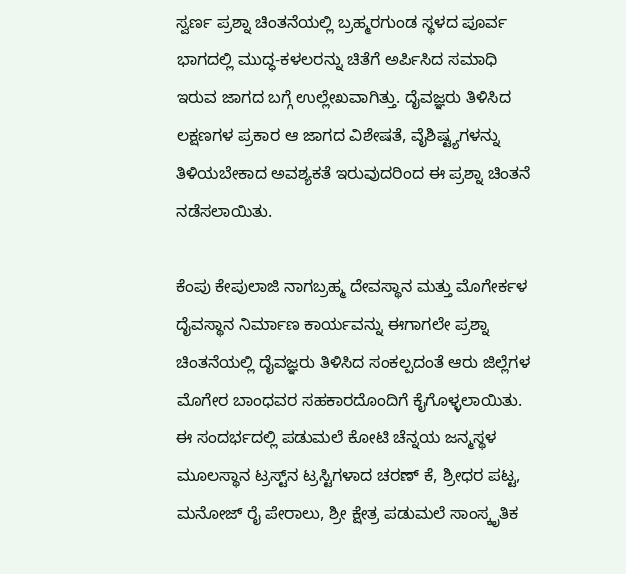ಸ್ವರ್ಣ ಪ್ರಶ್ನಾ ಚಿಂತನೆಯಲ್ಲಿ ಬ್ರಹ್ಮರಗುಂಡ ಸ್ಥಳದ ಪೂರ್ವ ಭಾಗದಲ್ಲಿ ಮುದ್ಧ-ಕಳಲರನ್ನು ಚಿತೆಗೆ ಅರ್ಪಿಸಿದ ಸಮಾಧಿ ಇರುವ ಜಾಗದ ಬಗ್ಗೆ ಉಲ್ಲೇಖವಾಗಿತ್ತು. ದೈವಜ್ಞರು ತಿಳಿಸಿದ ಲಕ್ಷಣಗಳ ಪ್ರಕಾರ ಆ ಜಾಗದ ವಿಶೇಷತೆ, ವೈಶಿಷ್ಟ್ಯಗಳನ್ನು ತಿಳಿಯಬೇಕಾದ ಅವಶ್ಯಕತೆ ಇರುವುದರಿಂದ ಈ ಪ್ರಶ್ನಾ ಚಿಂತನೆ ನಡೆಸಲಾಯಿತು.

ಕೆಂಪು ಕೇಪುಲಾಜಿ ನಾಗಬ್ರಹ್ಮ ದೇವಸ್ಥಾನ ಮತ್ತು ಮೊಗೇರ್ಕಳ ದೈವಸ್ಥಾನ ನಿರ್ಮಾಣ ಕಾರ್ಯವನ್ನು ಈಗಾಗಲೇ ಪ್ರಶ್ನಾ ಚಿಂತನೆಯಲ್ಲಿ ದೈವಜ್ಞರು ತಿಳಿಸಿದ ಸಂಕಲ್ಪದಂತೆ ಆರು ಜಿಲ್ಲೆಗಳ ಮೊಗೇರ ಬಾಂಧವರ ಸಹಕಾರದೊಂದಿಗೆ ಕೈಗೊಳ್ಳಲಾಯಿತು. ಈ ಸಂದರ್ಭದಲ್ಲಿ ಪಡುಮಲೆ ಕೋಟಿ ಚೆನ್ನಯ ಜನ್ಮಸ್ಥಳ ಮೂಲಸ್ಥಾನ ಟ್ರಸ್ಟ್‌ನ ಟ್ರಸ್ಟಿಗಳಾದ ಚರಣ್ ಕೆ, ಶ್ರೀಧರ ಪಟ್ಟ, ಮನೋಜ್ ರೈ ಪೇರಾಲು, ಶ್ರೀ ಕ್ಷೇತ್ರ ಪಡುಮಲೆ ಸಾಂಸ್ಕೃತಿಕ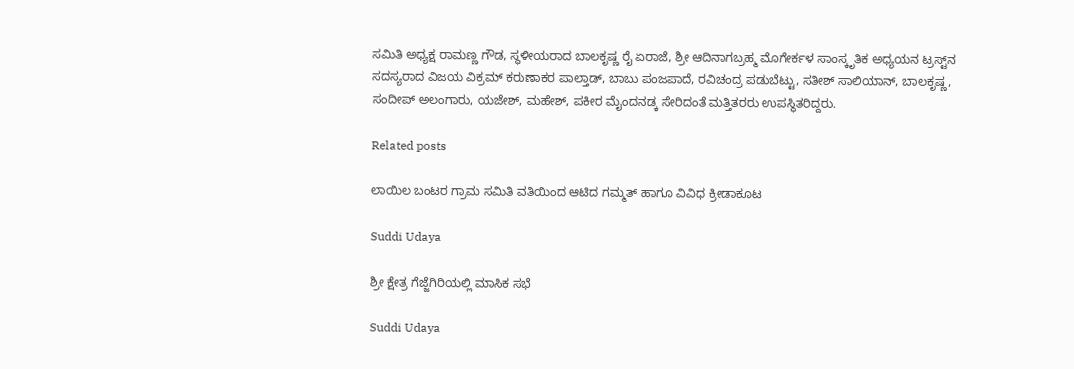ಸಮಿತಿ ಅಧ್ಯಕ್ಷ ರಾಮಣ್ಣ ಗೌಡ, ಸ್ಥಳೀಯರಾದ ಬಾಲಕೃಷ್ಣ ರೈ ಏರಾಜೆ, ಶ್ರೀ ಆದಿನಾಗಬ್ರಹ್ಮ ಮೊಗೇರ್ಕಳ ಸಾಂಸ್ಕೃತಿಕ ಅಧ್ಯಯನ ಟ್ರಸ್ಟ್‌ನ ಸದಸ್ಯರಾದ ವಿಜಯ ವಿಕ್ರಮ್ ಕರುಣಾಕರ ಪಾಲ್ತಾಡ್, ಬಾಬು ಪಂಜಪಾದೆ, ರವಿಚಂದ್ರ ಪಡುಬೆಟ್ಟು, ಸತೀಶ್ ಸಾಲಿಯಾನ್, ಬಾಲಕೃಷ್ಣ, ಸಂದೀಪ್ ಅಲಂಗಾರು, ಯಜೇಶ್, ಮಹೇಶ್, ಪಕೀರ ಮೈಂದನಡ್ಕ ಸೇರಿದಂತೆ ಮತ್ತಿತರರು ಉಪಸ್ಥಿತರಿದ್ದರು.

Related posts

ಲಾಯಿಲ ಬಂಟರ ಗ್ರಾಮ ಸಮಿತಿ ವತಿಯಿಂದ ಆಟಿದ ಗಮ್ಮತ್ ಹಾಗೂ ವಿವಿಧ ಕ್ರೀಡಾಕೂಟ

Suddi Udaya

ಶ್ರೀ ಕ್ಷೇತ್ರ ಗೆಜ್ಜೆಗಿರಿಯಲ್ಲಿ ಮಾಸಿಕ ಸಭೆ

Suddi Udaya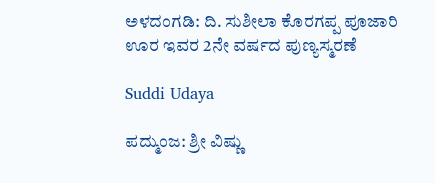ಅಳದಂಗಡಿ: ದಿ‌. ಸುಶೀಲಾ ಕೊರಗಪ್ಪ ಪೂಜಾರಿ ಊರ ಇವರ 2ನೇ ವರ್ಷದ ಪುಣ್ಯಸ್ಮರಣೆ

Suddi Udaya

ಪದ್ಮುಂಜ: ಶ್ರೀ ವಿಷ್ಣು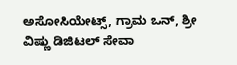ಅಸೋಸಿಯೇಟ್ಸ್, ಗ್ರಾಮ ಒನ್, ಶ್ರೀ ವಿಷ್ಣು ಡಿಜಿಟಲ್ ಸೇವಾ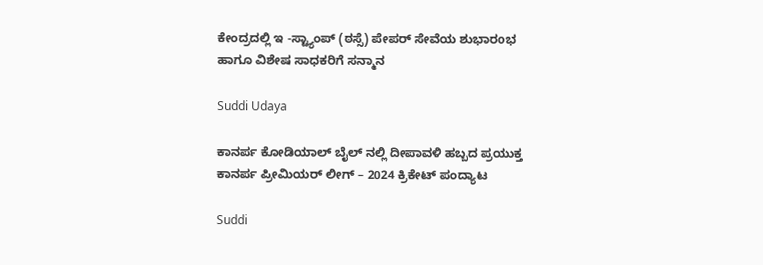ಕೇಂದ್ರದಲ್ಲಿ ಇ -ಸ್ಟ್ಯಾಂಪ್ (ಠಸ್ಸೆ) ಪೇಪರ್ ಸೇವೆಯ ಶುಭಾರoಭ ಹಾಗೂ ವಿಶೇಷ ಸಾಧಕರಿಗೆ ಸನ್ಮಾನ

Suddi Udaya

ಕಾನರ್ಪ ಕೋಡಿಯಾಲ್ ಬೈಲ್ ನಲ್ಲಿ ದೀಪಾವಳಿ ಹಬ್ಬದ ಪ್ರಯುಕ್ತ ಕಾನರ್ಪ ಪ್ರೀಮಿಯರ್ ಲೀಗ್ – 2024 ಕ್ರಿಕೇಟ್ ಪಂದ್ಯಾಟ

Suddi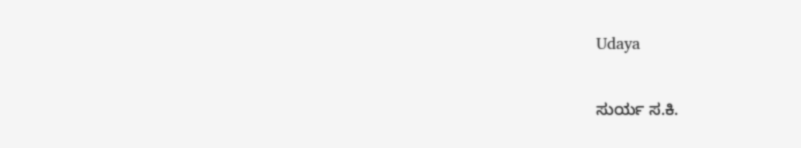Udaya

ಸುರ್ಯ ಸ.ಕಿ.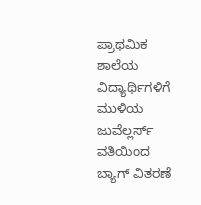ಪ್ರಾಥಮಿಕ ಶಾಲೆಯ ವಿದ್ಯಾರ್ಥಿಗಳಿಗೆ ಮುಳಿಯ ಜುವೆಲ್ಲರ್ಸ್ ವತಿಯಿಂದ ಬ್ಯಾಗ್ ವಿತರಣೆ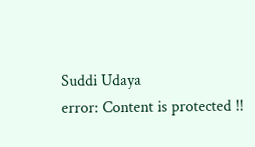Suddi Udaya
error: Content is protected !!